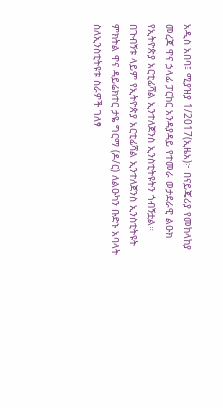አዲስ አበባ፤ ሚያዝያ 1/2017(ኢዜአ)፦ በናይጄሪያ የመከላከያ መረጃ ዋና ኃላፊ ፓርከር አንዳያዳይ የተመራ ወታደራዊ ልዑክ የኢትዮጵያ አርቲፊሻል ኢንተለጀንስ ኢንስቲትዩትን ጎብኝቷል።
በጉብኝቱ ላይም የኢትዮጵያ አርቲፊሻል ኢንተለጀንስ ኢንስቲትዩት ምክትል ዋና ዳይሬክተር ታዬ ግርማ (ዶ/ር) ለልዑካን ቡድኑ አባላት ስለኢንስቲትዩቱ ስራዎች ገለፃ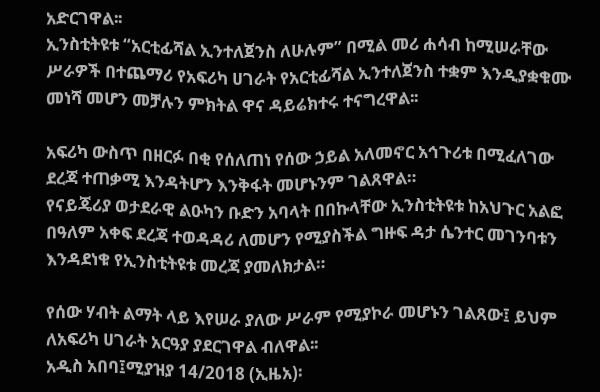አድርገዋል፡፡
ኢንስቲትዩቱ “አርቲፊሻል ኢንተለጀንስ ለሁሉም” በሚል መሪ ሐሳብ ከሚሠራቸው ሥራዎች በተጨማሪ የአፍሪካ ሀገራት የአርቲፊሻል ኢንተለጀንስ ተቋም እንዲያቋቁሙ መነሻ መሆን መቻሉን ምክትል ዋና ዳይሬክተሩ ተናግረዋል፡፡

አፍሪካ ውስጥ በዘርፉ በቂ የሰለጠነ የሰው ኃይል አለመኖር አኅጉሪቱ በሚፈለገው ደረጃ ተጠቃሚ እንዳትሆን እንቅፋት መሆኑንም ገልጸዋል።
የናይጄሪያ ወታደራዊ ልዑካን ቡድን አባላት በበኩላቸው ኢንስቲትዩቱ ከአህጉር አልፎ በዓለም አቀፍ ደረጃ ተወዳዳሪ ለመሆን የሚያስችል ግዙፍ ዳታ ሴንተር መገንባቱን እንዳደነቁ የኢንስቲትዩቱ መረጃ ያመለክታል።

የሰው ሃብት ልማት ላይ እየሠራ ያለው ሥራም የሚያኮራ መሆኑን ገልጸው፤ ይህም ለአፍሪካ ሀገራት አርዓያ ያደርገዋል ብለዋል፡፡
አዲስ አበባ፤ሚያዝያ 14/2018 (ኢዜአ)፡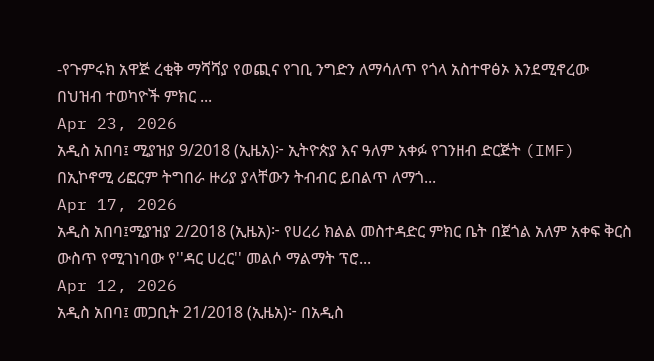-የጉምሩክ አዋጅ ረቂቅ ማሻሻያ የወጪና የገቢ ንግድን ለማሳለጥ የጎላ አስተዋፅኦ እንደሚኖረው በህዝብ ተወካዮች ምክር ...
Apr 23, 2026
አዲስ አበባ፤ ሚያዝያ 9/2018 (ኢዜአ)፦ ኢትዮጵያ እና ዓለም አቀፉ የገንዘብ ድርጅት (IMF) በኢኮኖሚ ሪፎርም ትግበራ ዙሪያ ያላቸውን ትብብር ይበልጥ ለማጎ...
Apr 17, 2026
አዲስ አበባ፤ሚያዝያ 2/2018 (ኢዜአ)፦ የሀረሪ ክልል መስተዳድር ምክር ቤት በጀጎል አለም አቀፍ ቅርስ ውስጥ የሚገነባው የ''ዳር ሀረር'' መልሶ ማልማት ፕሮ...
Apr 12, 2026
አዲስ አበባ፤ መጋቢት 21/2018 (ኢዜአ)፦ በአዲስ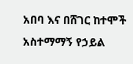አበባ እና በሸገር ከተሞች አስተማማኝ የኃይል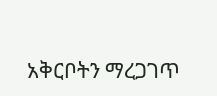አቅርቦትን ማረጋገጥ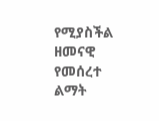የሚያስችል ዘመናዊ የመሰረተ ልማት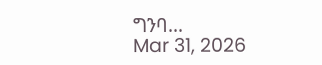ግንባ...
Mar 31, 2026